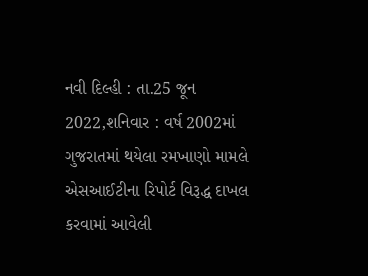નવી દિલ્હી : તા.25 જૂન 2022,શનિવાર : વર્ષ 2002માં ગુજરાતમાં થયેલા રમખાણો મામલે એસઆઈટીના રિપોર્ટ વિરૂદ્ધ દાખલ કરવામાં આવેલી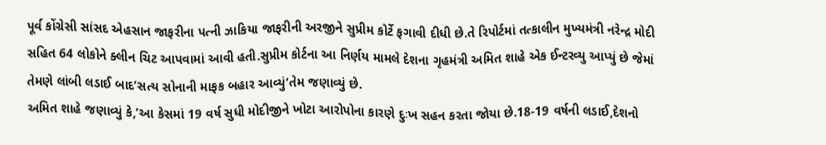પૂર્વ કોંગ્રેસી સાંસદ એહસાન જાફરીના પત્ની ઝાકિયા જાફરીની અરજીને સુપ્રીમ કોર્ટે ફગાવી દીધી છે.તે રિપોર્ટમાં તત્કાલીન મુખ્યમંત્રી નરેન્દ્ર મોદી સહિત 64 લોકોને ક્લીન ચિટ આપવામાં આવી હતી.સુપ્રીમ કોર્ટના આ નિર્ણય મામલે દેશના ગૃહમંત્રી અમિત શાહે એક ઈન્ટરવ્યુ આપ્યું છે જેમાં તેમણે લાંબી લડાઈ બાદ’સત્ય સોનાની માફક બહાર આવ્યું’તેમ જણાવ્યું છે.
અમિત શાહે જણાવ્યું કે,’આ કેસમાં 19 વર્ષ સુધી મોદીજીને ખોટા આરોપોના કારણે દુઃખ સહન કરતા જોયા છે.18-19 વર્ષની લડાઈ,દેશનો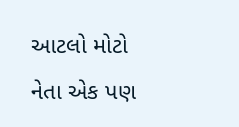આટલો મોટો નેતા એક પણ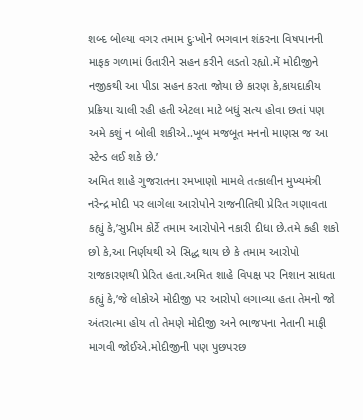શબ્દ બોલ્યા વગર તમામ દુઃખોને ભગવાન શંકરના વિષપાનની માફક ગળામાં ઉતારીને સહન કરીને લડતો રહ્યો.મેં મોદીજીને નજીકથી આ પીડા સહન કરતા જોયા છે કારણ કે,કાયદાકીય પ્રક્રિયા ચાલી રહી હતી એટલા માટે બધું સત્ય હોવા છતાં પણ અમે કશું ન બોલી શકીએ..ખૂબ મજબૂત મનનો માણસ જ આ સ્ટેન્ડ લઈ શકે છે.’
અમિત શાહે ગુજરાતના રમખાણો મામલે તત્કાલીન મુખ્યમંત્રી નરેન્દ્ર મોદી પર લાગેલા આરોપોને રાજનીતિથી પ્રેરિત ગણાવતા કહ્યું કે,’સુપ્રીમ કોર્ટે તમામ આરોપોને નકારી દીધા છે.તમે કહી શકો છો કે,આ નિર્ણયથી એ સિદ્ધ થાય છે કે તમામ આરોપો રાજકારણથી પ્રેરિત હતા.અમિત શાહે વિપક્ષ પર નિશાન સાધતા કહ્યું કે,’જે લોકોએ મોદીજી પર આરોપો લગાવ્યા હતા તેમનો જો અંતરાત્મા હોય તો તેમણે મોદીજી અને ભાજપના નેતાની માફી માગવી જોઈએ.મોદીજીની પણ પુછપરછ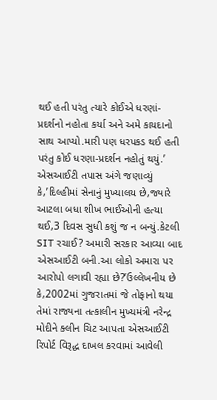થઈ હતી પરંતુ ત્યારે કોઈએ ધરણાં-પ્રદર્શનો નહોતા કર્યા અને અમે કાયદાનો સાથ આપ્યો.મારી પણ ધરપકડ થઈ હતી પરંતુ કોઈ ધરણા-પ્રદર્શન નહોતું થયું.’
એસઆઈટી તપાસ અંગે જણાવ્યું કે,’દિલ્હીમાં સેનાનું મુખ્યાલય છે,જ્યારે આટલા બધા શીખ ભાઈઓની હત્યા થઈ,3 દિવસ સુધી કશું જ ન બન્યું.કેટલી SIT રચાઈ? અમારી સરકાર આવ્યા બાદ એસઆઈટી બની.આ લોકો અમારા પર આરોપો લગાવી રહ્યા છે?’ઉલ્લેખનીય છે કે,2002માં ગુજરાતમાં જે તોફાનો થયા તેમાં રાજ્યના તત્કાલીન મુખ્યમંત્રી નરેન્દ્ર મોદીને ક્લીન ચિટ આપતા એસઆઈટી રિપોર્ટ વિરૂદ્ધ દાખલ કરવામાં આવેલી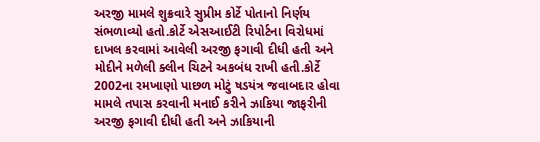અરજી મામલે શુક્રવારે સુપ્રીમ કોર્ટે પોતાનો નિર્ણય સંભળાવ્યો હતો.કોર્ટે એસઆઈટી રિપોર્ટના વિરોધમાં દાખલ કરવામાં આવેલી અરજી ફગાવી દીધી હતી અને મોદીને મળેલી ક્લીન ચિટને અકબંધ રાખી હતી.કોર્ટે 2002ના રમખાણો પાછળ મોટું ષડયંત્ર જવાબદાર હોવા મામલે તપાસ કરવાની મનાઈ કરીને ઝાકિયા જાફરીની અરજી ફગાવી દીધી હતી અને ઝાકિયાની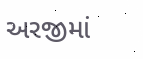અરજીમાં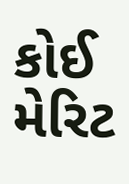કોઈ મેરિટ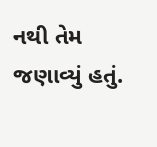નથી તેમ જણાવ્યું હતું.